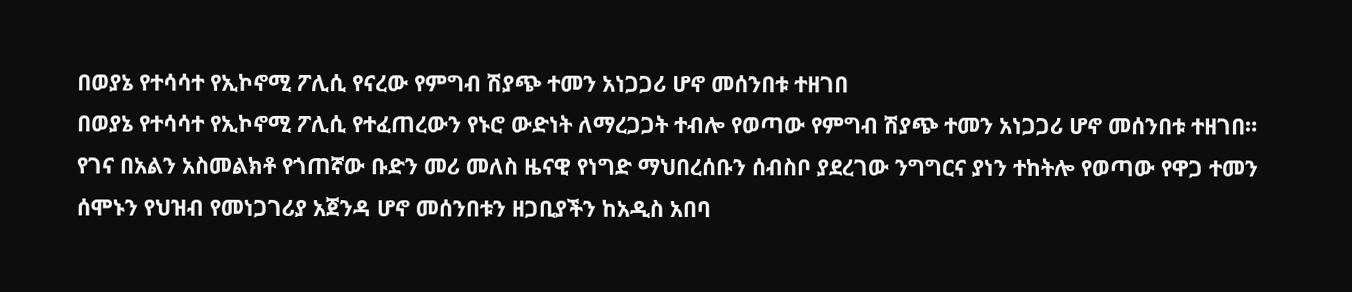በወያኔ የተሳሳተ የኢኮኖሚ ፖሊሲ የናረው የምግብ ሽያጭ ተመን አነጋጋሪ ሆኖ መሰንበቱ ተዘገበ
በወያኔ የተሳሳተ የኢኮኖሚ ፖሊሲ የተፈጠረውን የኑሮ ውድነት ለማረጋጋት ተብሎ የወጣው የምግብ ሽያጭ ተመን አነጋጋሪ ሆኖ መሰንበቱ ተዘገበ።
የገና በአልን አስመልክቶ የጎጠኛው ቡድን መሪ መለስ ዜናዊ የነግድ ማህበረሰቡን ሰብስቦ ያደረገው ንግግርና ያነን ተከትሎ የወጣው የዋጋ ተመን ሰሞኑን የህዝብ የመነጋገሪያ አጀንዳ ሆኖ መሰንበቱን ዘጋቢያችን ከአዲስ አበባ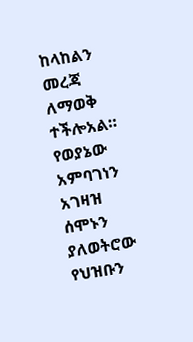ከላከልን መረጃ ለማወቅ ተችሎአል።
የወያኔው አምባገነን አገዛዝ ሰሞኑን ያለወትሮው የህዝቡን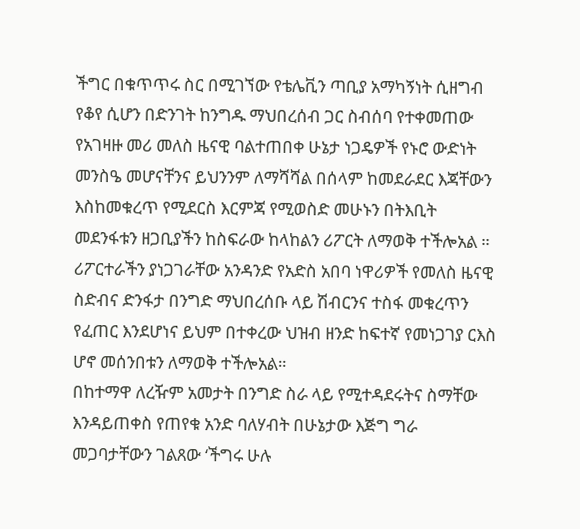ችግር በቁጥጥሩ ስር በሚገኘው የቴሌቪን ጣቢያ አማካኝነት ሲዘግብ የቆየ ሲሆን በድንገት ከንግዱ ማህበረሰብ ጋር ስብሰባ የተቀመጠው የአገዛዙ መሪ መለስ ዜናዊ ባልተጠበቀ ሁኔታ ነጋዴዎች የኑሮ ውድነት መንስዔ መሆናቸንና ይህንንም ለማሻሻል በሰላም ከመደራደር እጃቸውን እስከመቁረጥ የሚደርስ እርምጃ የሚወስድ መሁኑን በትእቢት መደንፋቱን ዘጋቢያችን ከስፍራው ከላከልን ሪፖርት ለማወቅ ተችሎአል ። ሪፖርተራችን ያነጋገራቸው አንዳንድ የአድስ አበባ ነዋሪዎች የመለስ ዜናዊ ስድብና ድንፋታ በንግድ ማህበረሰቡ ላይ ሽብርንና ተስፋ መቁረጥን የፈጠር እንደሆነና ይህም በተቀረው ህዝብ ዘንድ ከፍተኛ የመነጋገያ ርእስ ሆኖ መሰንበቱን ለማወቅ ተችሎአል።
በከተማዋ ለረዥም አመታት በንግድ ስራ ላይ የሚተዳደሩትና ስማቸው እንዳይጠቀስ የጠየቁ አንድ ባለሃብት በሁኔታው እጅግ ግራ መጋባታቸውን ገልጸው ‘ችግሩ ሁሉ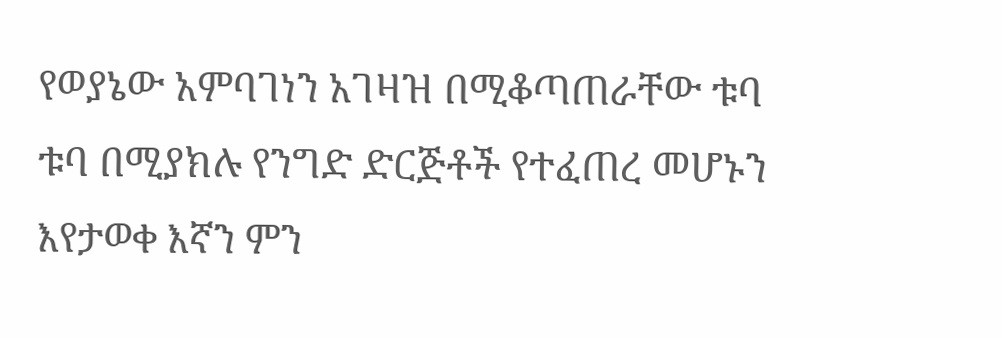የወያኔው አምባገነን አገዛዝ በሚቆጣጠራቸው ቱባ ቱባ በሚያክሉ የንግድ ድርጅቶች የተፈጠረ መሆኑን እየታወቀ እኛን ምን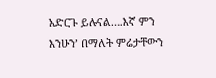አድርጉ ይሉናል….እኛ ምን እንሁን’ በማለት ምሬታቸውን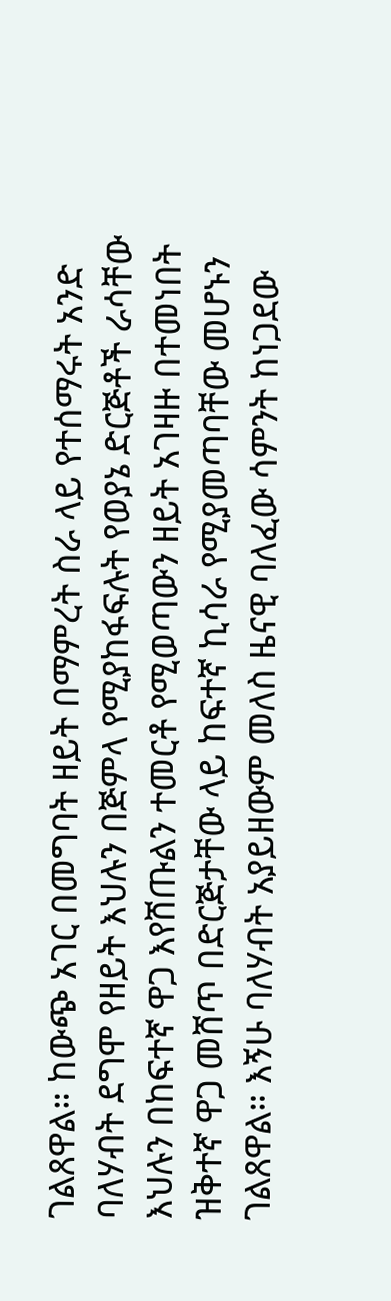ገልጸዋል። ከውጭ አገር በመግባት ዘይት በማምረት ስራ ላይ የተሰማሩት አንድ ባለሃብት ደግሞ የዘይት እህሉን በጅምላ የሚያከፋፍሉት የወያኔ ድርጅቶች ራሳቸው እህሉን በከፍተኛ ዋጋ እየሸጡልን ተመርቶ የሚወጣውን ዘይት አገዛዙ በተመነበት ዝቅተኛ ዋጋ መሸጥ በድርጅታቸው ላይ ከፍተኛ ኪሳራ የሚያመጣባቸው መሆኑን ገልጸዋል። እኝሁ ባለሃብት አያይዘውም መለስ ዜናዊ ባለፈው ሳምንት ከነጋደው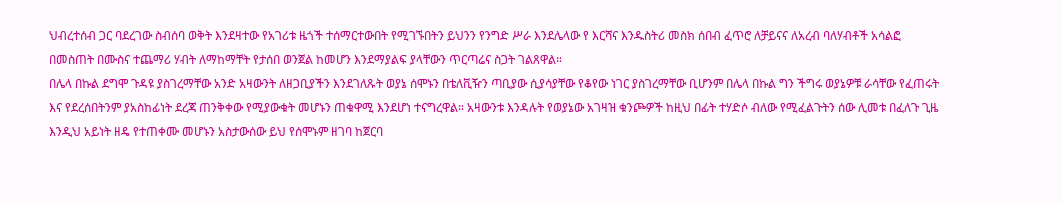ህብረተሰብ ጋር ባደረገው ስብሰባ ወቅት እንደዛተው የአገሪቱ ዜጎች ተሰማርተውበት የሚገኙበትን ይህንን የንግድ ሥራ እንደሌላው የ እርሻና እንዱስትሪ መስክ ሰበብ ፈጥሮ ለቻይናና ለአረብ ባለሃብቶች አሳልፎ በመስጠት በሙስና ተጨማሪ ሃብት ለማከማቸት የታሰበ ወንጀል ከመሆን እንደማያልፍ ያላቸውን ጥርጣሬና ስጋት ገልጸዋል።
በሌላ በኩል ደግሞ ጉዳዩ ያስገረማቸው አንድ አዛውንት ለዘጋቢያችን እንደገለጹት ወያኔ ሰሞኑን በቴለቪዥን ጣቢያው ሲያሳያቸው የቆየው ነገር ያስገረማቸው ቢሆንም በሌላ በኩል ግን ችግሩ ወያኔዎቹ ራሳቸው የፈጠሩት እና የደረሰበትንም ያአስከፊነት ደረጃ ጠንቅቀው የሚያውቁት መሆኑን ጠቁዋሚ እንደሆነ ተናግረዋል። አዛውንቱ እንዳሉት የወያኔው አገዛዝ ቁንጮዎች ከዚህ በፊት ተሃድሶ ብለው የሚፈልጉትን ሰው ሊመቱ በፈለጉ ጊዜ እንዲህ አይነት ዘዴ የተጠቀሙ መሆኑን አስታውሰው ይህ የሰሞኑም ዘገባ ከጀርባ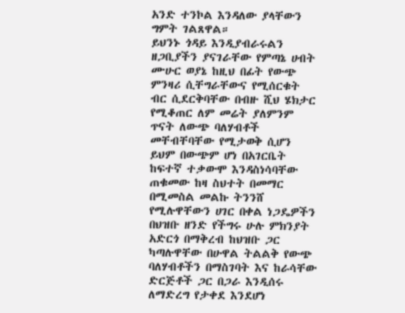አንድ ተንኮል እንዳለው ያላቸውን ግምት ገልጸዋል።
ይህንኑ ጎዳይ እንዲያብራሩልን ዘጋቢያችን ያናገራቸው የምጣኔ ሀብት ሙሁር ወያኔ ከዚህ በፊት የውጭ ምንዛሪ ሲቸግራቸውና የሚሰርቁት ብር ሲደርቅባቸው በብዙ ሺህ ሄክታር የሚቆጠር ለም መሬት ያለምንም ጥናት ለውጭ ባለሃብቶች መቸብቸባቸው የሚታወቅ ሲሆን ይህም በውጭም ሆነ በአገርቤት ከፍተኛ ተቃውሞ እንዳስነሳባቸው ጠቁመው ከዛ ስህተት በመማር በሚመስል መልኩ ትንንሸ የሚሉዋቸውን ሀገር በቀል ነጋዴዎችን በህዝቡ ዘንድ የችግሩ ሁሉ ምክንያት አድርጎ በማቅረብ ከህዝቡ ጋር ካጣሉዋቸው በሁዋል ትልልቅ የውጭ ባለሃብቶችን በማስገባት እና ከራሳቸው ድርጅቶች ጋር በጋራ እንዲሰሩ ለማድረግ የታቀደ እንደሆነ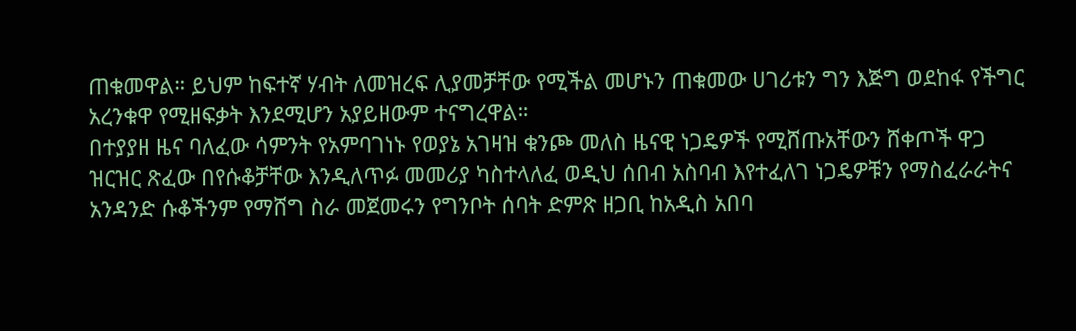ጠቁመዋል። ይህም ከፍተኛ ሃብት ለመዝረፍ ሊያመቻቸው የሚችል መሆኑን ጠቁመው ሀገሪቱን ግን እጅግ ወደከፋ የችግር አረንቁዋ የሚዘፍቃት እንደሚሆን አያይዘውም ተናግረዋል።
በተያያዘ ዜና ባለፈው ሳምንት የአምባገነኑ የወያኔ አገዛዝ ቁንጮ መለስ ዜናዊ ነጋዴዎች የሚሸጡአቸውን ሸቀጦች ዋጋ ዝርዝር ጽፈው በየሱቆቻቸው እንዲለጥፉ መመሪያ ካስተላለፈ ወዲህ ሰበብ አስባብ እየተፈለገ ነጋዴዎቹን የማስፈራራትና አንዳንድ ሱቆችንም የማሸግ ስራ መጀመሩን የግንቦት ሰባት ድምጽ ዘጋቢ ከአዲስ አበባ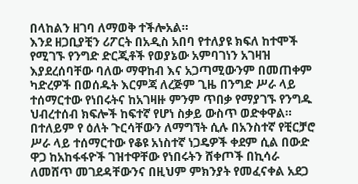በላከልን ዘገባ ለማወቅ ተችሎአል።
እንደ ዘጋቢያቺን ሪፖርት በአዲስ አበባ የተለያዩ ክፍለ ከተሞች የሚገኙ የንግድ ድርጂቶች የወያኔው አምባገነን አገዛዝ እያደረሰባቸው ባለው ማዋከብ እና አጋጣሚውንም በመጠቀም ካድረዎች በወሰዱት እርምጃ ለረጅም ጊዜ በንግድ ሥራ ላይ ተሰማርተው የነበሩትና ከአገዛዙ ምንም ጥበቃ የማያገኙ የንግዱ ህብረተሰብ ክፍሎች ከፍተኛ የሆነ ስቃይ ውስጥ ወድቀዋል። በተለይም የ ዕለት ጉርሳቸውን ለማግኘት ሲሉ በአንስተኛ የቺርቻሮ ሥራ ላይ ተሰማርተው የቆዩ አነስተኛ ነጋዴዎች ቀደም ሲል በውድ ዋጋ ከአከፋፋዮች ገዝተዋቸው የነበሩትን ሸቀጦች በኪሳራ ለመሸጥ መገደዳቸውንና በዚህም ምክንያት የመፈናቀል አደጋ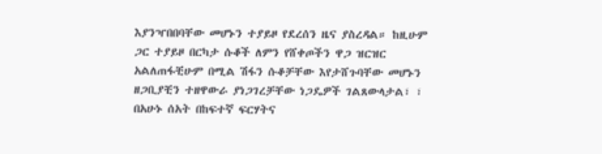እያንዣበበባቸው መሆኑን ተያይዞ የደረሰን ዜና ያስረዳል። ከዚሁም ጋር ተያይዞ በርካታ ሱቆች ለምን የሸቀጦችን ዋጋ ዝርዝር አልለጠፋቺሁም በሚል ሽፋን ሱቆቻቸው እየታሸጉባቸው መሆኑን ዘጋቢያቺን ተዘዋውራ ያነጋገረቻቸው ነጋዴዎች ገልጸውላታል፣ ፣
በአሁኑ ሰአት በከፍተኛ ፍርሃትና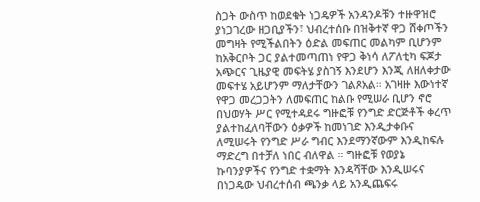ስጋት ውስጥ ከወደቁት ነጋዴዎች አንዳንዶቹን ተዙዋዝሮ ያነጋገረው ዘጋቢያችን፣ ህብረተሰቡ በዝቅተኛ ዋጋ ሸቀጦችን መግዛት የሚችልበትን ዕድል መፍጠር መልካም ቢሆንም ከአቅርቦት ጋር ያልተመጣጠነ የዋጋ ቅነሳ ለፖለቲካ ፍጆታ አጭርና ጊዜያዊ መፍትሄ ያስገኝ እንደሆን እንጂ ለዘለቀታው መፍተሄ አይሆንም ማለታቸውን ገልጾአል። አገዛዙ እውነተኛ የዋጋ መረጋጋትን ለመፍጠር ከልቡ የሚሠራ ቢሆን ኖሮ በህወሃት ሥር የሚተዳደሩ ግዙፎቹ የንግድ ድርጅቶች ቀረጥ ያልተከፈለባቸውን ዕቃዎች ከመነገድ እንዲታቀቡና ለሚሠሩት የንግድ ሥራ ግብር እንደማንኛውም እንዲከፍሉ ማድረግ በተቻለ ነበር ብለዋል ። ግዙፎቹ የወያኔ ኩባንያዎችና የንግድ ተቋማት እንዳሻቸው እንዲሠሩና በነጋዴው ህብረተሰብ ጫንቃ ላይ አንዲጨፍሩ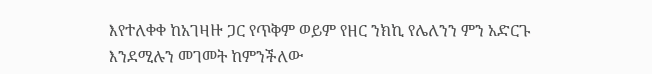እየተለቀቀ ከአገዛዙ ጋር የጥቅም ወይም የዘር ንክኪ የሌለንን ምን አድርጉ እንደሚሉን መገመት ከምንችለው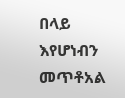በላይ እየሆነብን መጥቶአል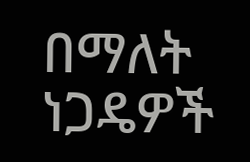በማለት ነጋዴዎች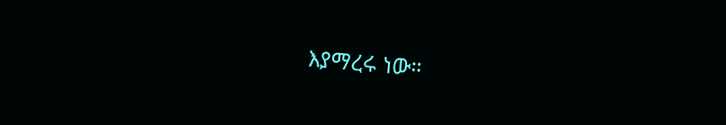እያማረሩ ነው።